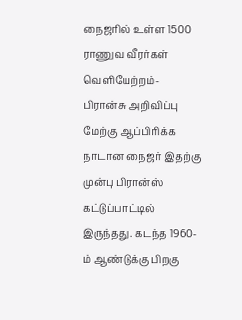நைஜரில் உள்ள 1500 ராணுவ வீரர்கள் வெளியேற்றம்- பிரான்சு அறிவிப்பு
மேற்கு ஆப்பிரிக்க நாடான நைஜர் இதற்கு முன்பு பிரான்ஸ் கட்டுப்பாட்டில் இருந்தது. கடந்த 1960-ம் ஆண்டுக்கு பிறகு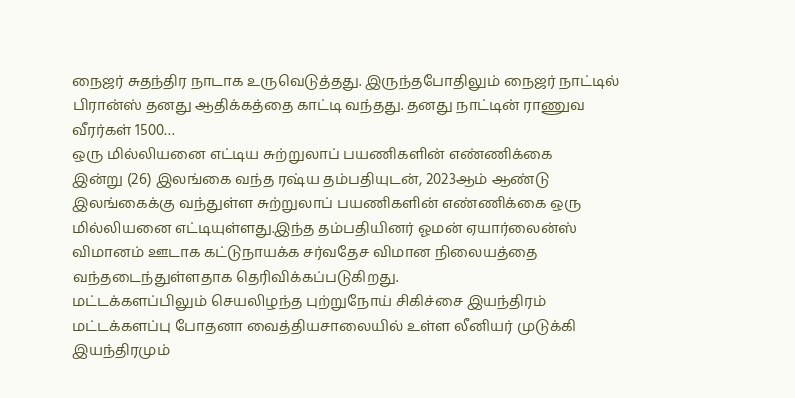நைஜர் சுதந்திர நாடாக உருவெடுத்தது. இருந்தபோதிலும் நைஜர் நாட்டில் பிரான்ஸ் தனது ஆதிக்கத்தை காட்டி வந்தது. தனது நாட்டின் ராணுவ வீரர்கள் 1500…
ஒரு மில்லியனை எட்டிய சுற்றுலாப் பயணிகளின் எண்ணிக்கை
இன்று (26) இலங்கை வந்த ரஷ்ய தம்பதியுடன், 2023ஆம் ஆண்டு இலங்கைக்கு வந்துள்ள சுற்றுலாப் பயணிகளின் எண்ணிக்கை ஒரு மில்லியனை எட்டியுள்ளது.இந்த தம்பதியினர் ஓமன் ஏயார்லைன்ஸ் விமானம் ஊடாக கட்டுநாயக்க சர்வதேச விமான நிலையத்தை வந்தடைந்துள்ளதாக தெரிவிக்கப்படுகிறது.
மட்டக்களப்பிலும் செயலிழந்த புற்றுநோய் சிகிச்சை இயந்திரம்
மட்டக்களப்பு போதனா வைத்தியசாலையில் உள்ள லீனியர் முடுக்கி இயந்திரமும்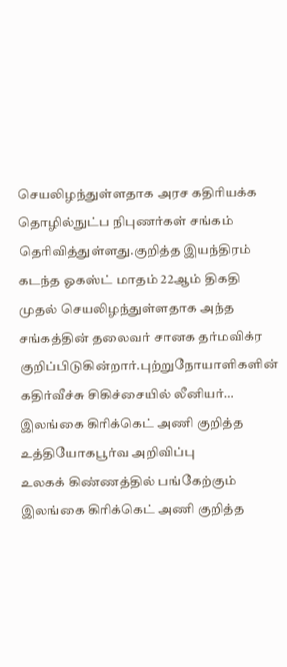செயலிழந்துள்ளதாக அரச கதிரியக்க தொழில்நுட்ப நிபுணர்கள் சங்கம் தெரிவித்துள்ளது.குறித்த இயந்திரம் கடந்த ஓகஸ்ட் மாதம் 22ஆம் திகதி முதல் செயலிழந்துள்ளதாக அந்த சங்கத்தின் தலைவர் சானக தர்மவிக்ர குறிப்பிடுகின்றார்.புற்றுநோயாளிகளின் கதிர்வீச்சு சிகிச்சையில் லீனியர்…
இலங்கை கிரிக்கெட் அணி குறித்த உத்தியோகபூர்வ அறிவிப்பு
உலகக் கிண்ணத்தில் பங்கேற்கும் இலங்கை கிரிக்கெட் அணி குறித்த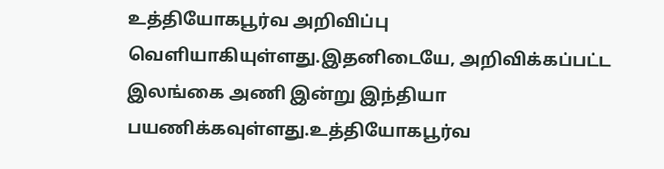உத்தியோகபூர்வ அறிவிப்பு வெளியாகியுள்ளது.இதனிடையே, அறிவிக்கப்பட்ட இலங்கை அணி இன்று இந்தியா பயணிக்கவுள்ளது.உத்தியோகபூர்வ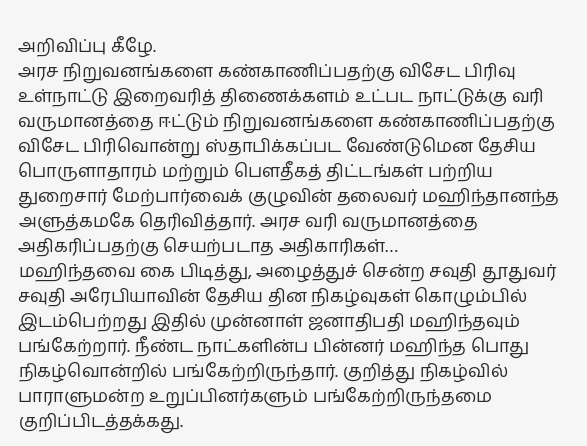அறிவிப்பு கீழே.
அரச நிறுவனங்களை கண்காணிப்பதற்கு விசேட பிரிவு
உள்நாட்டு இறைவரித் திணைக்களம் உட்பட நாட்டுக்கு வரி வருமானத்தை ஈட்டும் நிறுவனங்களை கண்காணிப்பதற்கு விசேட பிரிவொன்று ஸ்தாபிக்கப்பட வேண்டுமென தேசிய பொருளாதாரம் மற்றும் பௌதீகத் திட்டங்கள் பற்றிய துறைசார் மேற்பார்வைக் குழுவின் தலைவர் மஹிந்தானந்த அளுத்கமகே தெரிவித்தார். அரச வரி வருமானத்தை அதிகரிப்பதற்கு செயற்படாத அதிகாரிகள்…
மஹிந்தவை கை பிடித்து, அழைத்துச் சென்ற சவுதி தூதுவர்
சவுதி அரேபியாவின் தேசிய தின நிகழ்வுகள் கொழும்பில் இடம்பெற்றது இதில் முன்னாள் ஜனாதிபதி மஹிந்தவும் பங்கேற்றார். நீண்ட நாட்களின்ப பின்னர் மஹிந்த பொது நிகழ்வொன்றில் பங்கேற்றிருந்தார். குறித்து நிகழ்வில் பாராளுமன்ற உறுப்பினர்களும் பங்கேற்றிருந்தமை குறிப்பிடத்தக்கது.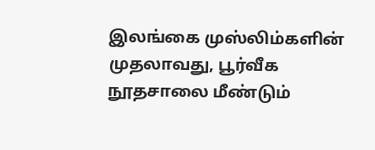இலங்கை முஸ்லிம்களின் முதலாவது, பூர்வீக நூதசாலை மீண்டும்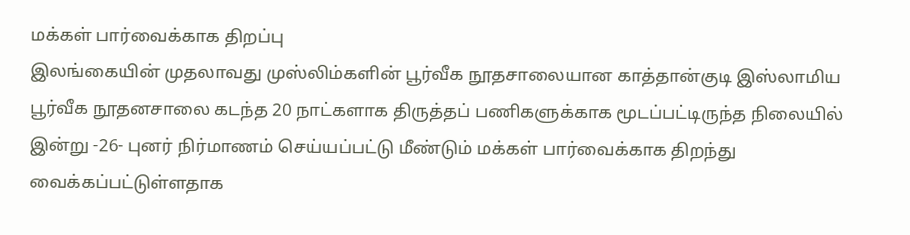மக்கள் பார்வைக்காக திறப்பு
இலங்கையின் முதலாவது முஸ்லிம்களின் பூர்வீக நூதசாலையான காத்தான்குடி இஸ்லாமிய பூர்வீக நூதனசாலை கடந்த 20 நாட்களாக திருத்தப் பணிகளுக்காக மூடப்பட்டிருந்த நிலையில் இன்று -26- புனர் நிர்மாணம் செய்யப்பட்டு மீண்டும் மக்கள் பார்வைக்காக திறந்து வைக்கப்பட்டுள்ளதாக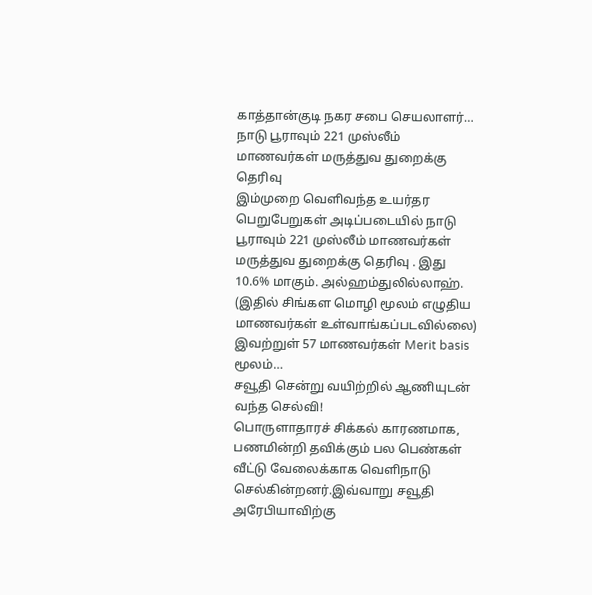காத்தான்குடி நகர சபை செயலாளர்…
நாடு பூராவும் 221 முஸ்லீம் மாணவர்கள் மருத்துவ துறைக்கு தெரிவு
இம்முறை வெளிவந்த உயர்தர பெறுபேறுகள் அடிப்படையில் நாடு பூராவும் 221 முஸ்லீம் மாணவர்கள் மருத்துவ துறைக்கு தெரிவு . இது 10.6% மாகும். அல்ஹம்துலில்லாஹ். (இதில் சிங்கள மொழி மூலம் எழுதிய மாணவர்கள் உள்வாங்கப்படவில்லை) இவற்றுள் 57 மாணவர்கள் Merit basis மூலம்…
சவூதி சென்று வயிற்றில் ஆணியுடன் வந்த செல்வி!
பொருளாதாரச் சிக்கல் காரணமாக, பணமின்றி தவிக்கும் பல பெண்கள் வீட்டு வேலைக்காக வெளிநாடு செல்கின்றனர்.இவ்வாறு சவூதி அரேபியாவிற்கு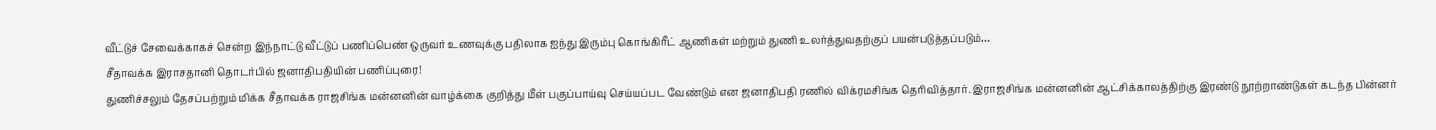வீட்டுச் சேவைக்காகச் சென்ற இந்நாட்டு வீட்டுப் பணிப்பெண் ஒருவர் உணவுக்கு பதிலாக ஐந்து இரும்பு கொங்கிரீட் ஆணிகள் மற்றும் துணி உலர்த்துவதற்குப் பயன்படுத்தப்படும்…
சீதாவக்க இராசதானி தொடர்பில் ஜனாதிபதியின் பணிப்புரை!
துணிச்சலும் தேசப்பற்றும் மிக்க சீதாவக்க ராஜசிங்க மன்னனின் வாழ்க்கை குறித்து மீள் பகுப்பாய்வு செய்யப்பட வேண்டும் என ஜனாதிபதி ரணில் விக்ரமசிங்க தெரிவித்தார். இராஜசிங்க மன்னனின் ஆட்சிக்காலத்திற்கு இரண்டு நூற்றாண்டுகள் கடந்த பின்னர்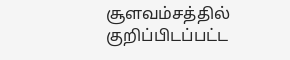சூளவம்சத்தில் குறிப்பிடப்பட்ட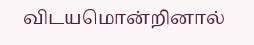விடயமொன்றினால்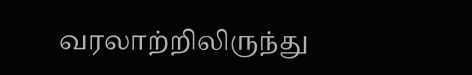வரலாற்றிலிருந்து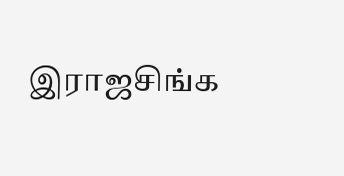இராஜசிங்க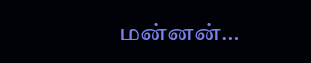மன்னன்…